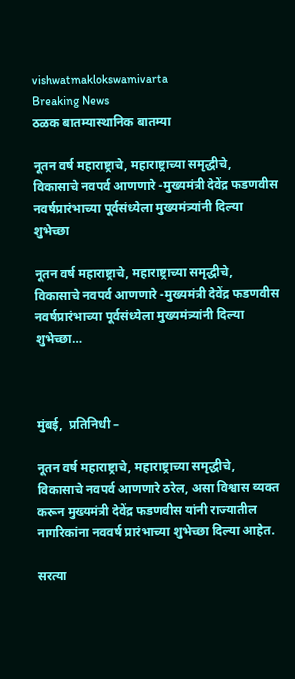vishwatmaklokswamivarta
Breaking News
ठळक बातम्यास्थानिक बातम्या

नूतन वर्ष महाराष्ट्राचे, महाराष्ट्राच्या समृद्धीचे, विकासाचे नवपर्व आणणारे -मुख्यमंत्री देवेंद्र फडणवीस नवर्षप्रारंभाच्या पूर्वसंध्येला मुख्यमंत्र्यांनी दिल्या शुभेच्छा

नूतन वर्ष महाराष्ट्राचे, महाराष्ट्राच्या समृद्धीचे, विकासाचे नवपर्व आणणारे -मुख्यमंत्री देवेंद्र फडणवीस नवर्षप्रारंभाच्या पूर्वसंध्येला मुख्यमंत्र्यांनी दिल्या शुभेच्छा…



मुंबई,  प्रतिनिधी –

नूतन वर्ष महाराष्ट्राचे, महाराष्ट्राच्या समृद्धीचे, विकासाचे नवपर्व आणणारे ठरेल, असा विश्वास व्यक्त करून मुख्यमंत्री देवेंद्र फडणवीस यांनी राज्यातील नागरिकांना नववर्ष प्रारंभाच्या शुभेच्छा दिल्या आहेत.

सरत्या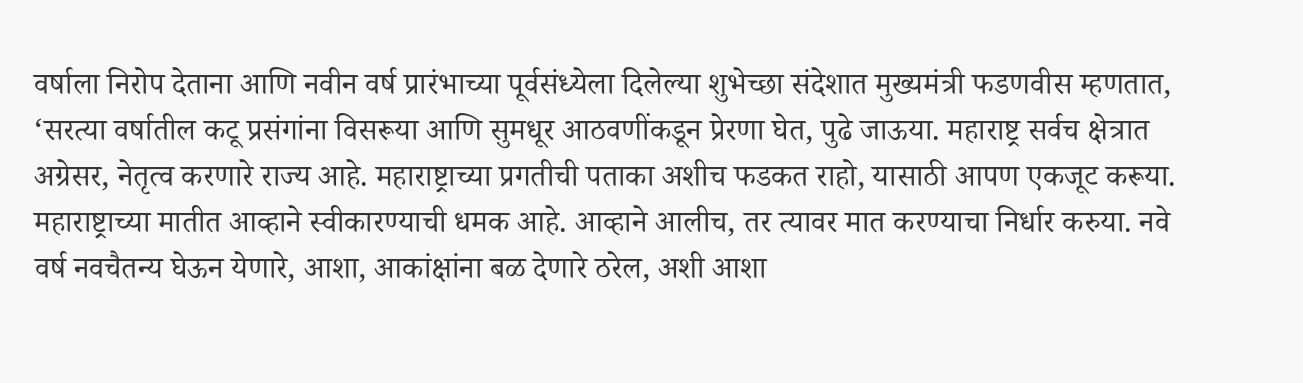वर्षाला निरोप देताना आणि नवीन वर्ष प्रारंभाच्या पूर्वसंध्येला दिलेल्या शुभेच्छा संदेशात मुख्यमंत्री फडणवीस म्हणतात, ‘सरत्या वर्षातील कटू प्रसंगांना विसरूया आणि सुमधूर आठवणींकडून प्रेरणा घेत, पुढे जाऊया. महाराष्ट्र सर्वच क्षेत्रात अग्रेसर, नेतृत्व करणारे राज्य आहे. महाराष्ट्राच्या प्रगतीची पताका अशीच फडकत राहो, यासाठी आपण एकजूट करूया. महाराष्ट्राच्या मातीत आव्हाने स्वीकारण्याची धमक आहे. आव्हाने आलीच, तर त्यावर मात करण्याचा निर्धार करुया. नवे वर्ष नवचैतन्य घेऊन येणारे, आशा, आकांक्षांना बळ देणारे ठरेल, अशी आशा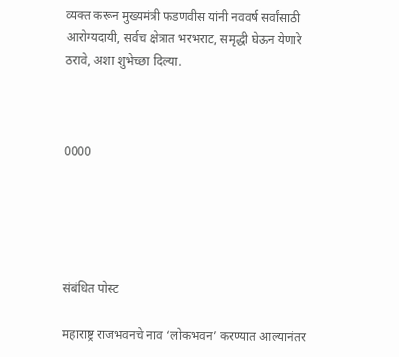व्यक्त करून मुख्यमंत्री फडणवीस यांनी नववर्ष सर्वांसाठी आरोग्यदायी, सर्वच क्षेत्रात भरभराट, समृद्धी घेऊन येणारे ठरावे, अशा शुभेच्छा दिल्या.



0000





संबंधित पोस्ट

महाराष्ट्र राजभवनचे नाव ‘लोकभवन’ करण्यात आल्यानंतर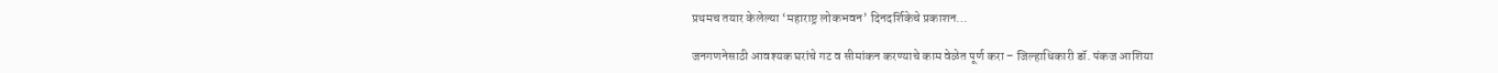प्रथमच तयार केलेल्या ‘महाराष्ट्र लोकभवन’ दिनदर्शिकेचे प्रकाशन…

जनगणनेसाठी आवश्यक घरांचे गट व सीमांकन करण्याचे काम वेळेत पूर्ण करा – जिल्हाधिकारी डॉ. पंकज आशिया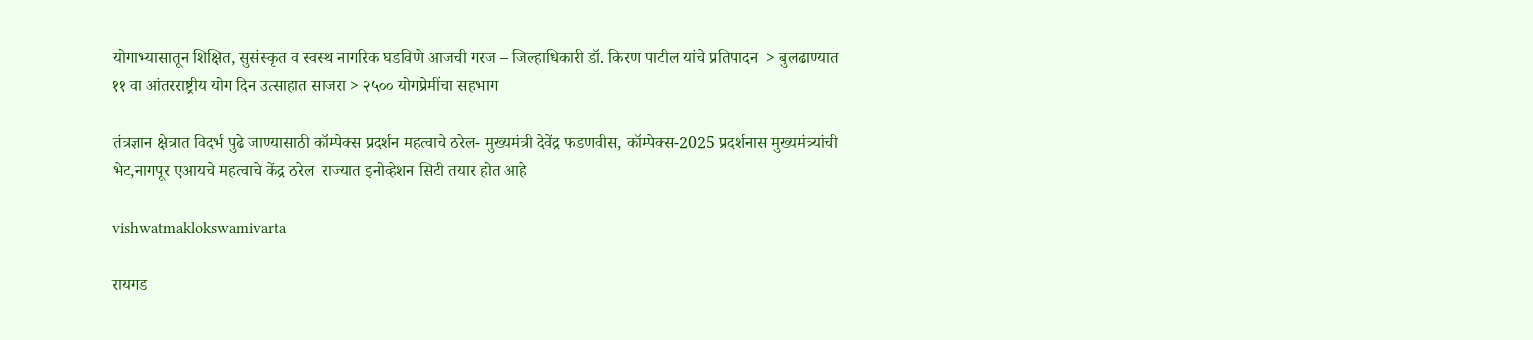योगाभ्यासातून शिक्षित, सुसंस्कृत व स्वस्थ नागरिक घडविणे आजची गरज – जिल्हाधिकारी डॉ. किरण पाटील यांचे प्रतिपादन  > बुलढाण्यात ११ वा आंतरराष्ट्रीय योग दिन उत्साहात साजरा > २५०० योगप्रेमींचा सहभाग

तंत्रज्ञान क्षेत्रात विदर्भ पुढे जाण्यासाठी कॉम्पेक्स प्रदर्शन महत्वाचे ठरेल- मुख्यमंत्री देवेंद्र फडणवीस, कॉम्पेक्स-2025 प्रदर्शनास मुख्यमंत्र्यांची भेट,नागपूर एआयचे महत्वाचे केंद्र ठरेल  राज्यात इनोव्हेशन सिटी तयार होत आहे

vishwatmaklokswamivarta

रायगड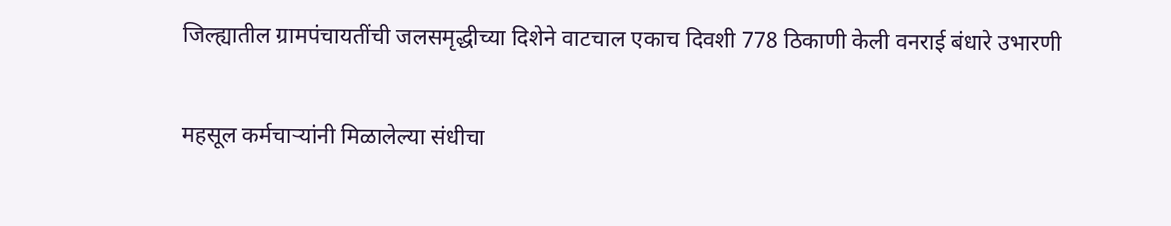जिल्ह्यातील ग्रामपंचायतींची जलसमृद्धीच्या दिशेने वाटचाल एकाच दिवशी 778 ठिकाणी केली वनराई बंधारे उभारणी

महसूल कर्मचाऱ्यांनी मिळालेल्या संधीचा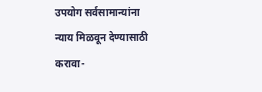उपयोग सर्वसामान्यांना न्याय मिळवून देण्यासाठी करावा-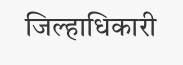जिल्हाधिकारी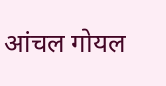आंचल गोयल